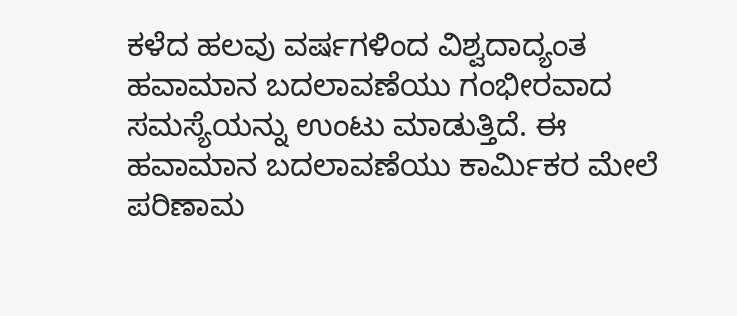ಕಳೆದ ಹಲವು ವರ್ಷಗಳಿಂದ ವಿಶ್ವದಾದ್ಯಂತ ಹವಾಮಾನ ಬದಲಾವಣೆಯು ಗಂಭೀರವಾದ ಸಮಸ್ಯೆಯನ್ನು ಉಂಟು ಮಾಡುತ್ತಿದೆ. ಈ ಹವಾಮಾನ ಬದಲಾವಣೆಯು ಕಾರ್ಮಿಕರ ಮೇಲೆ ಪರಿಣಾಮ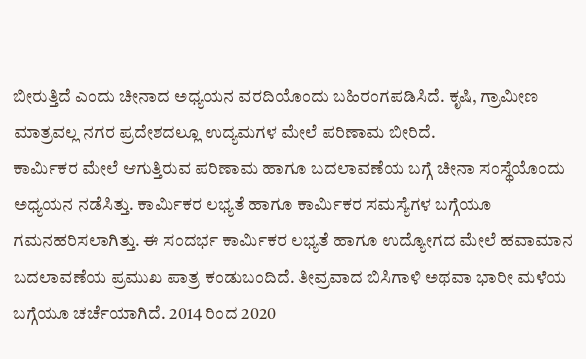ಬೀರುತ್ತಿದೆ ಎಂದು ಚೀನಾದ ಅಧ್ಯಯನ ವರದಿಯೊಂದು ಬಹಿರಂಗಪಡಿಸಿದೆ. ಕೃಷಿ, ಗ್ರಾಮೀಣ ಮಾತ್ರವಲ್ಲ ನಗರ ಪ್ರದೇಶದಲ್ಲೂ ಉದ್ಯಮಗಳ ಮೇಲೆ ಪರಿಣಾಮ ಬೀರಿದೆ.
ಕಾರ್ಮಿಕರ ಮೇಲೆ ಆಗುತ್ತಿರುವ ಪರಿಣಾಮ ಹಾಗೂ ಬದಲಾವಣೆಯ ಬಗ್ಗೆ ಚೀನಾ ಸಂಸ್ಥೆಯೊಂದು ಅಧ್ಯಯನ ನಡೆಸಿತ್ತು. ಕಾರ್ಮಿಕರ ಲಭ್ಯತೆ ಹಾಗೂ ಕಾರ್ಮಿಕರ ಸಮಸ್ಯೆಗಳ ಬಗ್ಗೆಯೂ ಗಮನಹರಿಸಲಾಗಿತ್ತು. ಈ ಸಂದರ್ಭ ಕಾರ್ಮಿಕರ ಲಭ್ಯತೆ ಹಾಗೂ ಉದ್ಯೋಗದ ಮೇಲೆ ಹವಾಮಾನ ಬದಲಾವಣೆಯ ಪ್ರಮುಖ ಪಾತ್ರ ಕಂಡುಬಂದಿದೆ. ತೀವ್ರವಾದ ಬಿಸಿಗಾಳಿ ಅಥವಾ ಭಾರೀ ಮಳೆಯ ಬಗ್ಗೆಯೂ ಚರ್ಚೆಯಾಗಿದೆ. 2014 ರಿಂದ 2020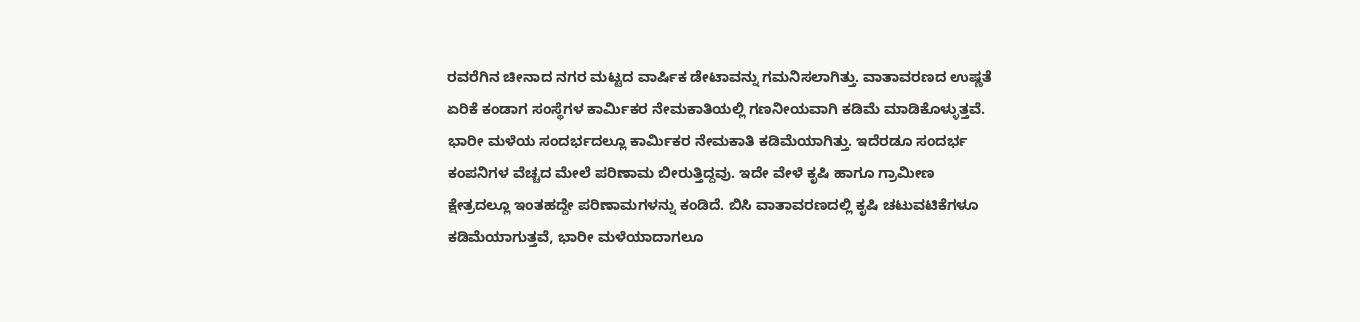ರವರೆಗಿನ ಚೀನಾದ ನಗರ ಮಟ್ಟದ ವಾರ್ಷಿಕ ಡೇಟಾವನ್ನು ಗಮನಿಸಲಾಗಿತ್ತು. ವಾತಾವರಣದ ಉಷ್ಣತೆ ಏರಿಕೆ ಕಂಡಾಗ ಸಂಸ್ಥೆಗಳ ಕಾರ್ಮಿಕರ ನೇಮಕಾತಿಯಲ್ಲಿ ಗಣನೀಯವಾಗಿ ಕಡಿಮೆ ಮಾಡಿಕೊಳ್ಳುತ್ತವೆ. ಭಾರೀ ಮಳೆಯ ಸಂದರ್ಭದಲ್ಲೂ ಕಾರ್ಮಿಕರ ನೇಮಕಾತಿ ಕಡಿಮೆಯಾಗಿತ್ತು. ಇದೆರಡೂ ಸಂದರ್ಭ ಕಂಪನಿಗಳ ವೆಚ್ಚದ ಮೇಲೆ ಪರಿಣಾಮ ಬೀರುತ್ತಿದ್ದವು. ಇದೇ ವೇಳೆ ಕೃಷಿ ಹಾಗೂ ಗ್ರಾಮೀಣ ಕ್ಷೇತ್ರದಲ್ಲೂ ಇಂತಹದ್ದೇ ಪರಿಣಾಮಗಳನ್ನು ಕಂಡಿದೆ. ಬಿಸಿ ವಾತಾವರಣದಲ್ಲಿ ಕೃಷಿ ಚಟುವಟಿಕೆಗಳೂ ಕಡಿಮೆಯಾಗುತ್ತವೆ, ಭಾರೀ ಮಳೆಯಾದಾಗಲೂ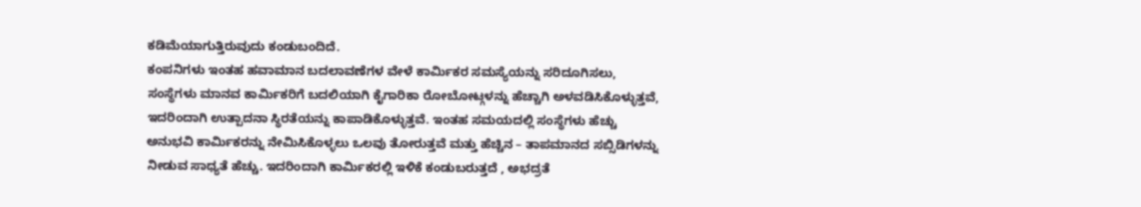ಕಡಿಮೆಯಾಗುತ್ತಿರುವುದು ಕಂಡುಬಂದಿದೆ.
ಕಂಪನಿಗಳು ಇಂತಹ ಹವಾಮಾನ ಬದಲಾವಣೆಗಳ ವೇಳೆ ಕಾರ್ಮಿಕರ ಸಮಸ್ಯೆಯನ್ನು ಸರಿದೂಗಿಸಲು, ಸಂಸ್ಥೆಗಳು ಮಾನವ ಕಾರ್ಮಿಕರಿಗೆ ಬದಲಿಯಾಗಿ ಕೈಗಾರಿಕಾ ರೋಬೋಟ್ಗಳನ್ನು ಹೆಚ್ಚಾಗಿ ಅಳವಡಿಸಿಕೊಳ್ಳುತ್ತವೆ, ಇದರಿಂದಾಗಿ ಉತ್ಪಾದನಾ ಸ್ಥಿರತೆಯನ್ನು ಕಾಪಾಡಿಕೊಳ್ಳುತ್ತವೆ. ಇಂತಹ ಸಮಯದಲ್ಲಿ ಸಂಸ್ಥೆಗಳು ಹೆಚ್ಚು ಅನುಭವಿ ಕಾರ್ಮಿಕರನ್ನು ನೇಮಿಸಿಕೊಳ್ಳಲು ಒಲವು ತೋರುತ್ತವೆ ಮತ್ತು ಹೆಚ್ಚಿನ – ತಾಪಮಾನದ ಸಬ್ಸಿಡಿಗಳನ್ನು ನೀಡುವ ಸಾಧ್ಯತೆ ಹೆಚ್ಚು. ಇದರಿಂದಾಗಿ ಕಾರ್ಮಿಕರಲ್ಲಿ ಇಳಿಕೆ ಕಂಡುಬರುತ್ತದೆ , ಅಭದ್ರತೆ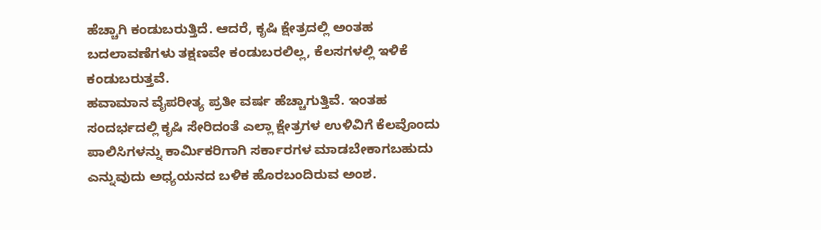ಹೆಚ್ಚಾಗಿ ಕಂಡುಬರುತ್ತಿದೆ. ಆದರೆ, ಕೃಷಿ ಕ್ಷೇತ್ರದಲ್ಲಿ ಅಂತಹ ಬದಲಾವಣೆಗಳು ತಕ್ಷಣವೇ ಕಂಡುಬರಲಿಲ್ಲ, ಕೆಲಸಗಳಲ್ಲಿ ಇಳಿಕೆ ಕಂಡುಬರುತ್ತವೆ.
ಹವಾಮಾನ ವೈಪರೀತ್ಯ ಪ್ರತೀ ವರ್ಷ ಹೆಚ್ಚಾಗುತ್ತಿವೆ. ಇಂತಹ ಸಂದರ್ಭದಲ್ಲಿ ಕೃಷಿ ಸೇರಿದಂತೆ ಎಲ್ಲಾ ಕ್ಷೇತ್ರಗಳ ಉಳಿವಿಗೆ ಕೆಲವೊಂದು ಪಾಲಿಸಿಗಳನ್ನು ಕಾರ್ಮಿಕರಿಗಾಗಿ ಸರ್ಕಾರಗಳ ಮಾಡಬೇಕಾಗಬಹುದು ಎನ್ನುವುದು ಅಧ್ಯಯನದ ಬಳಿಕ ಹೊರಬಂದಿರುವ ಅಂಶ.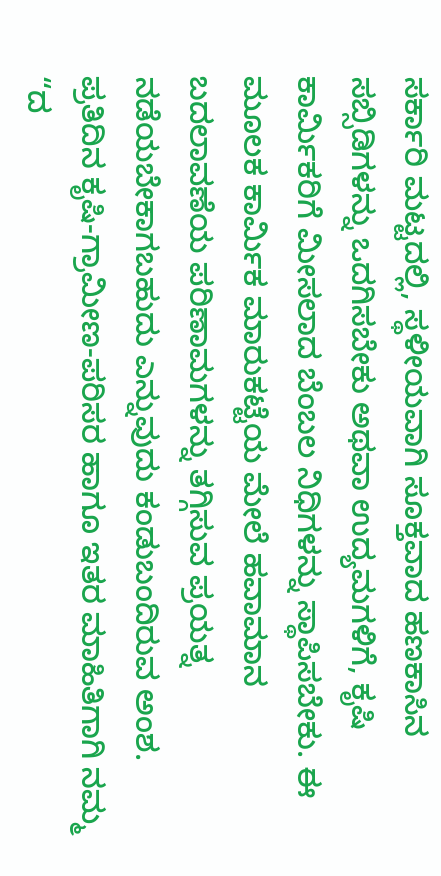ಸರ್ಕಾರಿ ಮಟ್ಟದಲ್ಲಿ, ಸ್ಥಳೀಯವಾಗಿ ಸೂಕ್ತವಾದ ಹಣಕಾಸಿನ ಸಬ್ಸಿಡಿಗಳನ್ನು ಒದಗಿಸಬೇಕು ಅಥವಾ ಉದ್ಯಮಗಳಿಗೆ, ಕೃಷಿ ಕಾರ್ಮಿಕರಿಗೆ ಮೀಸಲಾದ ಬೆಂಬಲ ನಿಧಿಗಳನ್ನು ಸ್ಥಾಪಿಸಬೇಕು. ಈ ಮೂಲಕ ಕಾರ್ಮಿಕ ಮಾರುಕಟ್ಟೆಯ ಮೇಲೆ ಹವಾಮಾನ ಬದಲಾವಣೆಯ ಪರಿಣಾಮಗಳನ್ನು ತಗ್ಗಿಸುವ ಪ್ರಯತ್ನ ನಡೆಯಬೇಕಾಗಬಹುದು ಎನ್ನುವುದು ಕಂಡುಬಂದಿರುವ ಅಂಶ. ಪ್ರತಿದಿನ ಕೃಷಿ-ಗ್ರಾಮೀಣ-ಪರಿಸರ ಹಾಗೂ ಇತರ ಮಾಹಿತಿಗಾಗಿ ನಮ್ಮ “ದ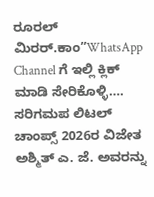ರೂರಲ್ ಮಿರರ್.ಕಾಂ”WhatsApp Channel ಗೆ ಇಲ್ಲಿ ಕ್ಲಿಕ್ ಮಾಡಿ ಸೇರಿಕೊಳ್ಳಿ….
ಸರಿಗಮಪ ಲಿಟಲ್ ಚಾಂಪ್ಸ್ 2026ರ ವಿಜೇತ ಅಶ್ಮಿತ್ ಎ. ಜೆ. ಅವರನ್ನು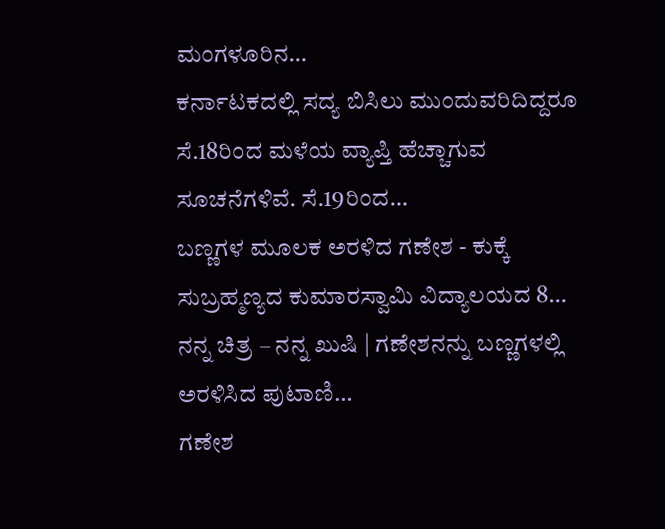ಮಂಗಳೂರಿನ…
ಕರ್ನಾಟಕದಲ್ಲಿ ಸದ್ಯ ಬಿಸಿಲು ಮುಂದುವರಿದಿದ್ದರೂ ಸೆ.18ರಿಂದ ಮಳೆಯ ವ್ಯಾಪ್ತಿ ಹೆಚ್ಚಾಗುವ ಸೂಚನೆಗಳಿವೆ. ಸೆ.19ರಿಂದ…
ಬಣ್ಣಗಳ ಮೂಲಕ ಅರಳಿದ ಗಣೇಶ - ಕುಕ್ಕೆ ಸುಬ್ರಹ್ಮಣ್ಯದ ಕುಮಾರಸ್ವಾಮಿ ವಿದ್ಯಾಲಯದ 8…
ನನ್ನ ಚಿತ್ರ – ನನ್ನ ಖುಷಿ | ಗಣೇಶನನ್ನು ಬಣ್ಣಗಳಲ್ಲಿ ಅರಳಿಸಿದ ಪುಟಾಣಿ…
ಗಣೇಶ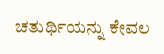ಚತುರ್ಥಿಯನ್ನು ಕೇವಲ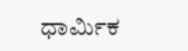ಧಾರ್ಮಿಕ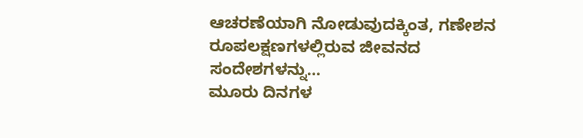ಆಚರಣೆಯಾಗಿ ನೋಡುವುದಕ್ಕಿಂತ, ಗಣೇಶನ ರೂಪಲಕ್ಷಣಗಳಲ್ಲಿರುವ ಜೀವನದ ಸಂದೇಶಗಳನ್ನು…
ಮೂರು ದಿನಗಳ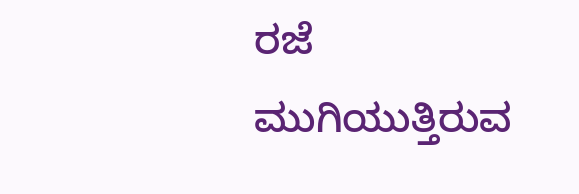ರಜೆ ಮುಗಿಯುತ್ತಿರುವ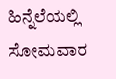ಹಿನ್ನೆಲೆಯಲ್ಲಿ ಸೋಮವಾರ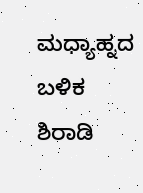ಮಧ್ಯಾಹ್ನದ ಬಳಿಕ ಶಿರಾಡಿ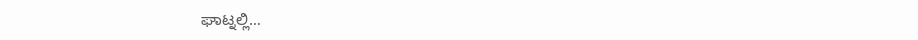ಘಾಟ್ನಲ್ಲಿ…